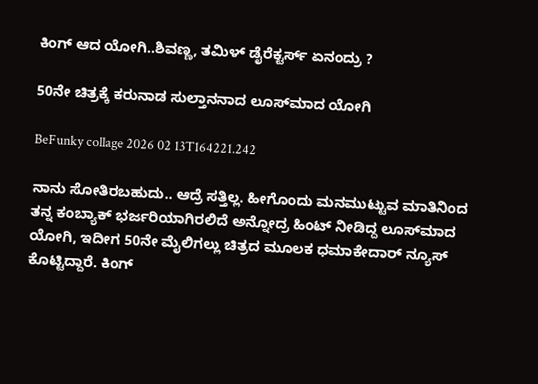ಕಿಂಗ್ ಆದ ಯೋಗಿ..ಶಿವಣ್ಣ, ತಮಿಳ್ ಡೈರೆಕ್ಟರ್ಸ್ ಏನಂದ್ರು ?

50ನೇ ಚಿತ್ರಕ್ಕೆ ಕರುನಾಡ ಸುಲ್ತಾನನಾದ ಲೂಸ್‌‌ಮಾದ ಯೋಗಿ

BeFunky collage 2026 02 13T164221.242

ನಾನು ಸೋತಿರಬಹುದು.. ಆದ್ರೆ ಸತ್ತಿಲ್ಲ. ಹೀಗೊಂದು ಮನಮುಟ್ಟುವ ಮಾತಿನಿಂದ ತನ್ನ ಕಂಬ್ಯಾಕ್ ಭರ್ಜರಿಯಾಗಿರಲಿದೆ ಅನ್ನೋದ್ರ ಹಿಂಟ್ ನೀಡಿದ್ದ ಲೂಸ್‌ಮಾದ ಯೋಗಿ, ಇದೀಗ 50ನೇ ಮೈಲಿಗಲ್ಲು ಚಿತ್ರದ ಮೂಲಕ ಧಮಾಕೇದಾರ್ ನ್ಯೂಸ್ ಕೊಟ್ಟಿದ್ದಾರೆ. ಕಿಂಗ್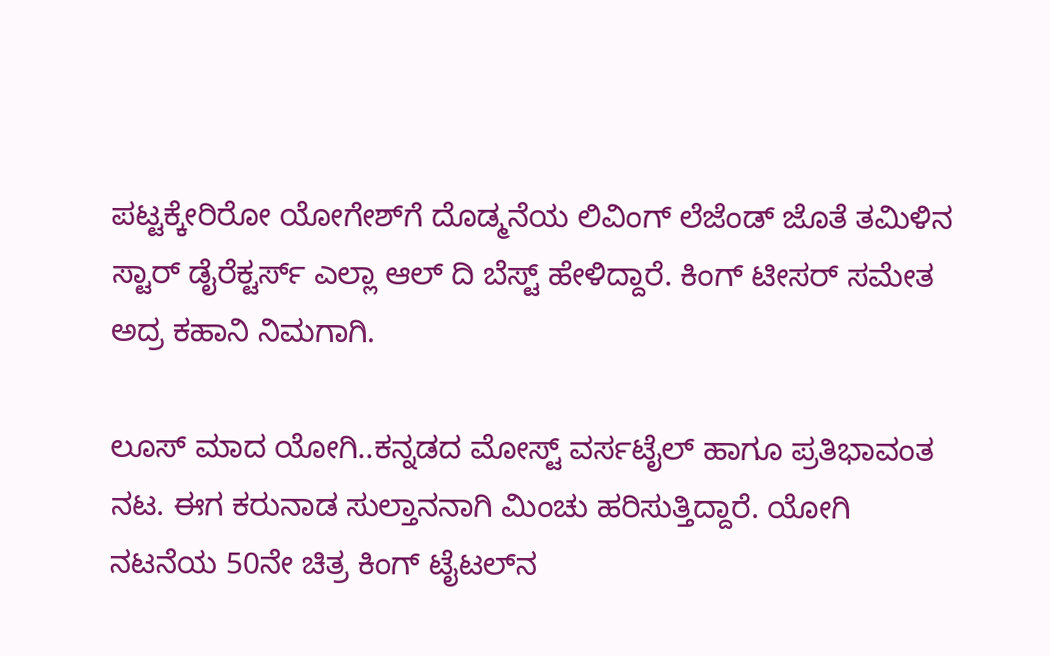ಪಟ್ಟಕ್ಕೇರಿರೋ ಯೋಗೇಶ್‌‌ಗೆ ದೊಡ್ಮನೆಯ ಲಿವಿಂಗ್ ಲೆಜೆಂಡ್ ಜೊತೆ ತಮಿಳಿನ ಸ್ಟಾರ್ ಡೈರೆಕ್ಟರ್ಸ್ ಎಲ್ಲಾ ಆಲ್ ದಿ ಬೆಸ್ಟ್ ಹೇಳಿದ್ದಾರೆ. ಕಿಂಗ್ ಟೀಸರ್ ಸಮೇತ ಅದ್ರ ಕಹಾನಿ ನಿಮಗಾಗಿ.

ಲೂಸ್ ಮಾದ ಯೋಗಿ..ಕನ್ನಡದ ಮೋಸ್ಟ್ ವರ್ಸಟೈಲ್ ಹಾಗೂ ಪ್ರತಿಭಾವಂತ ನಟ. ಈಗ ಕರುನಾಡ ಸುಲ್ತಾನನಾಗಿ ಮಿಂಚು ಹರಿಸುತ್ತಿದ್ದಾರೆ. ಯೋಗಿ ನಟನೆಯ 50ನೇ ಚಿತ್ರ ಕಿಂಗ್ ಟೈಟಲ್‌‌ನ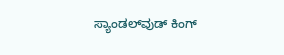ಸ್ಯಾಂಡಲ್‌‌ವುಡ್ ಕಿಂಗ್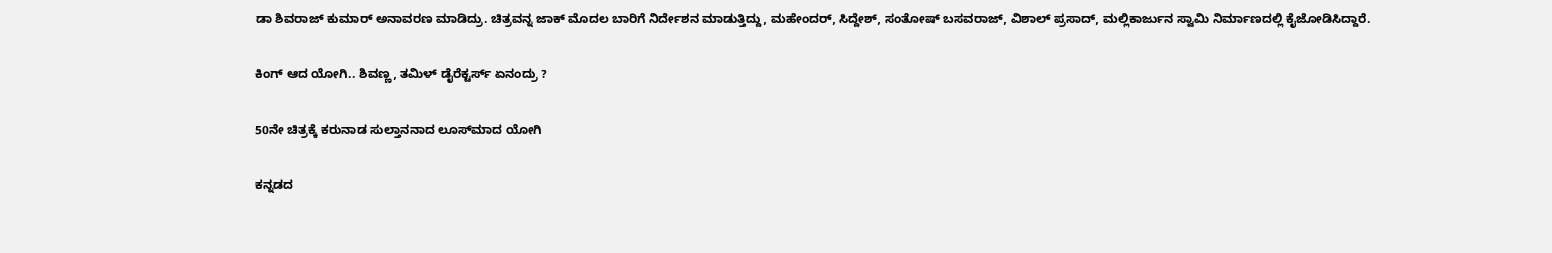ಡಾ ಶಿವರಾಜ್ ಕುಮಾರ್ ಅನಾವರಣ ಮಾಡಿದ್ರು. ಚಿತ್ರವನ್ನ ಜಾಕ್ ಮೊದಲ ಬಾರಿಗೆ ನಿರ್ದೇಶನ ಮಾಡುತ್ತಿದ್ದು, ಮಹೇಂದರ್, ಸಿದ್ದೇಶ್, ಸಂತೋಷ್ ಬಸವರಾಜ್, ವಿಶಾಲ್ ಪ್ರಸಾದ್, ಮಲ್ಲಿಕಾರ್ಜುನ ಸ್ವಾಮಿ ನಿರ್ಮಾಣದಲ್ಲಿ ಕೈಜೋಡಿಸಿದ್ದಾರೆ.

ಕಿಂಗ್ ಆದ ಯೋಗಿ.. ಶಿವಣ್ಣ, ತಮಿಳ್ ಡೈರೆಕ್ಟರ್ಸ್ ಏನಂದ್ರು ?

50ನೇ ಚಿತ್ರಕ್ಕೆ ಕರುನಾಡ ಸುಲ್ತಾನನಾದ ಲೂಸ್‌‌ಮಾದ ಯೋಗಿ

ಕನ್ನಡದ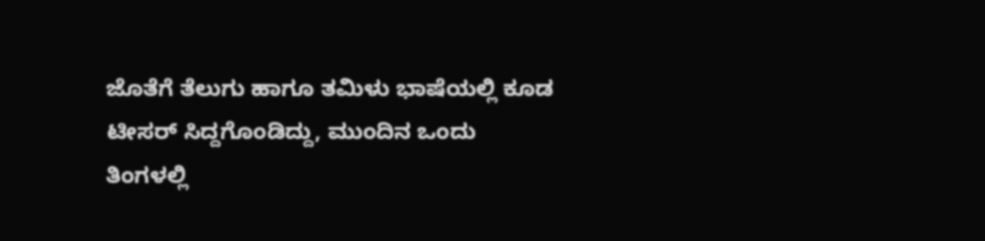ಜೊತೆಗೆ ತೆಲುಗು ಹಾಗೂ ತಮಿಳು ಭಾಷೆಯಲ್ಲಿ ಕೂಡ ಟೀಸರ್ ಸಿದ್ದಗೊಂಡಿದ್ದು, ಮುಂದಿನ ಒಂದು ತಿಂಗಳಲ್ಲಿ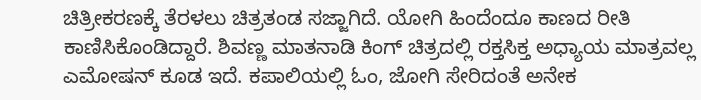ಚಿತ್ರೀಕರಣಕ್ಕೆ ತೆರಳಲು ಚಿತ್ರತಂಡ ಸಜ್ಜಾಗಿದೆ. ಯೋಗಿ ಹಿಂದೆಂದೂ ಕಾಣದ ರೀತಿ ಕಾಣಿಸಿಕೊಂಡಿದ್ದಾರೆ. ಶಿವಣ್ಣ ಮಾತನಾಡಿ ಕಿಂಗ್ ಚಿತ್ರದಲ್ಲಿ ರಕ್ತಸಿಕ್ತ ಅಧ್ಯಾಯ ಮಾತ್ರವಲ್ಲ ಎಮೋಷನ್ ಕೂಡ ಇದೆ. ಕಪಾಲಿಯಲ್ಲಿ ಓಂ, ಜೋಗಿ ಸೇರಿದಂತೆ ಅನೇಕ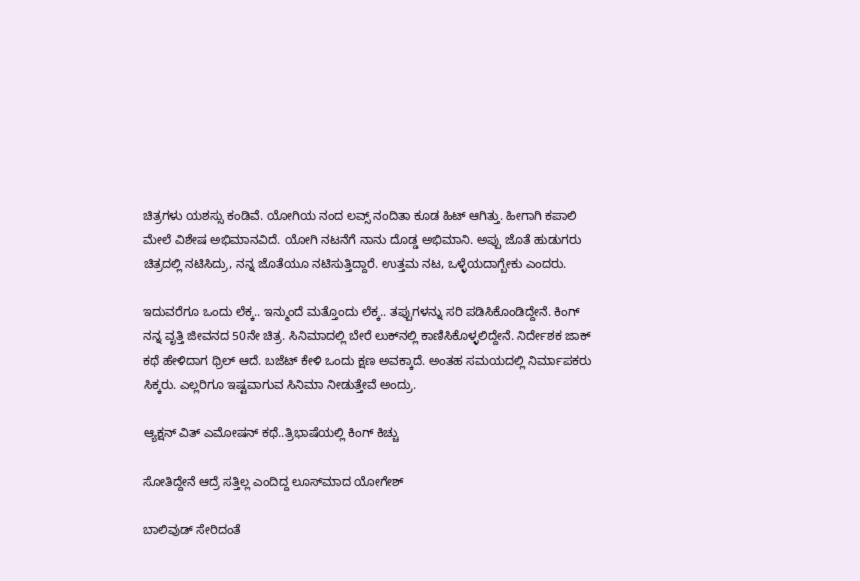ಚಿತ್ರಗಳು ಯಶಸ್ಸು ಕಂಡಿವೆ. ಯೋಗಿಯ ನಂದ ಲವ್ಸ್ ನಂದಿತಾ ಕೂಡ ಹಿಟ್ ಆಗಿತ್ತು. ಹೀಗಾಗಿ ಕಪಾಲಿ ಮೇಲೆ ವಿಶೇಷ ಅಭಿಮಾನವಿದೆ. ಯೋಗಿ ನಟನೆಗೆ ನಾನು ದೊಡ್ಡ ಅಭಿಮಾನಿ. ಅಪ್ಪು ಜೊತೆ ಹುಡುಗರು ಚಿತ್ರದಲ್ಲಿ ನಟಿಸಿದ್ರು, ನನ್ನ ಜೊತೆಯೂ ನಟಿಸುತ್ತಿದ್ದಾರೆ. ಉತ್ತಮ ನಟ, ಒಳ್ಳೆಯದಾಗ್ಬೇಕು ಎಂದರು.

ಇದುವರೆಗೂ ಒಂದು ಲೆಕ್ಕ.. ಇನ್ಮುಂದೆ ಮತ್ತೊಂದು ಲೆಕ್ಕ.. ತಪ್ಪುಗಳನ್ನು ಸರಿ ಪಡಿಸಿಕೊಂಡಿದ್ದೇನೆ. ಕಿಂಗ್ ನನ್ನ ವೃತ್ತಿ ಜೀವನದ 50ನೇ ಚಿತ್ರ. ಸಿನಿಮಾದಲ್ಲಿ ಬೇರೆ ಲುಕ್‍ನಲ್ಲಿ ಕಾಣಿಸಿಕೊಳ್ಳಲಿದ್ದೇನೆ. ನಿರ್ದೇಶಕ ಜಾಕ್ ಕಥೆ ಹೇಳಿದಾಗ ಥ್ರಿಲ್ ಆದೆ. ಬಜೆಟ್ ಕೇಳಿ ಒಂದು ಕ್ಷಣ ಅವಕ್ಕಾದೆ. ಅಂತಹ ಸಮಯದಲ್ಲಿ ನಿರ್ಮಾಪಕರು ಸಿಕ್ಕರು. ಎಲ್ಲರಿಗೂ ಇಷ್ಟವಾಗುವ ಸಿನಿಮಾ ನೀಡುತ್ತೇವೆ ಅಂದ್ರು.

ಆ್ಯಕ್ಷನ್ ವಿತ್ ಎಮೋಷನ್ ಕಥೆ..ತ್ರಿಭಾಷೆಯಲ್ಲಿ ಕಿಂಗ್ ಕಿಚ್ಚು

ಸೋತಿದ್ದೇನೆ ಆದ್ರೆ ಸತ್ತಿಲ್ಲ ಎಂದಿದ್ದ ಲೂಸ್‌ಮಾದ ಯೋಗೇಶ್

ಬಾಲಿವುಡ್ ಸೇರಿದಂತೆ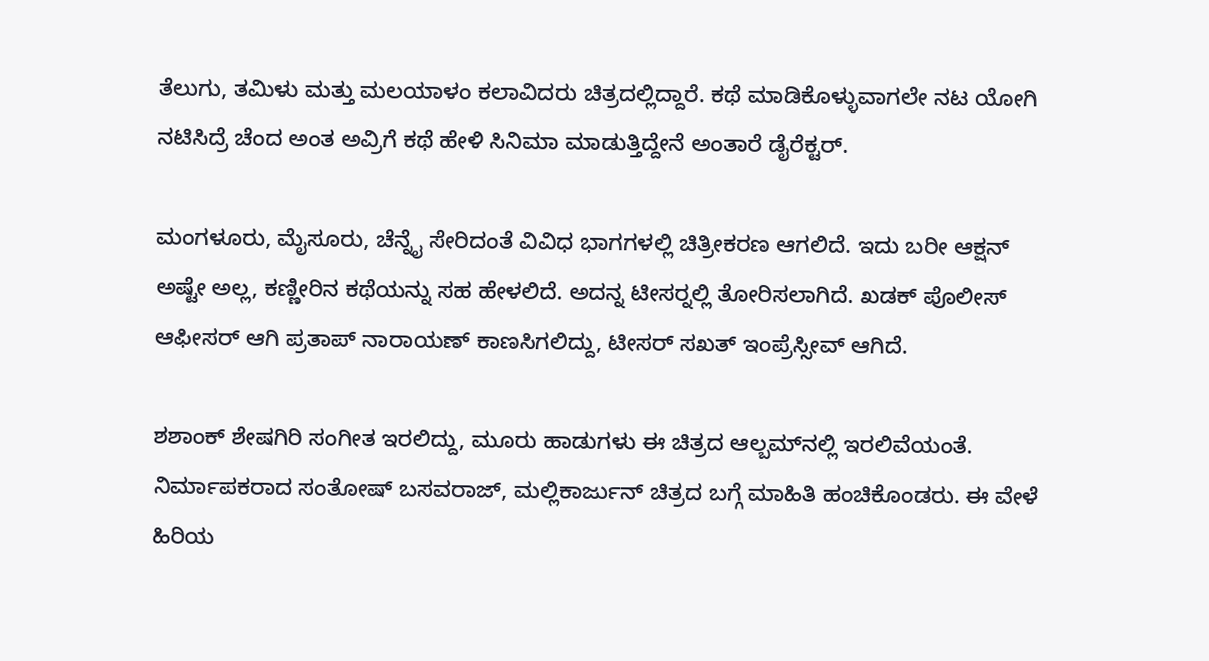ತೆಲುಗು, ತಮಿಳು ಮತ್ತು ಮಲಯಾಳಂ ಕಲಾವಿದರು ಚಿತ್ರದಲ್ಲಿದ್ದಾರೆ. ಕಥೆ ಮಾಡಿಕೊಳ್ಳುವಾಗಲೇ ನಟ ಯೋಗಿ ನಟಿಸಿದ್ರೆ ಚೆಂದ ಅಂತ ಅವ್ರಿಗೆ ಕಥೆ ಹೇಳಿ ಸಿನಿಮಾ ಮಾಡುತ್ತಿದ್ದೇನೆ ಅಂತಾರೆ ಡೈರೆಕ್ಟರ್.

ಮಂಗಳೂರು, ಮೈಸೂರು, ಚೆನ್ನೈ ಸೇರಿದಂತೆ ವಿವಿಧ ಭಾಗಗಳಲ್ಲಿ ಚಿತ್ರೀಕರಣ ಆಗಲಿದೆ. ಇದು ಬರೀ ಆಕ್ಷನ್ ಅಷ್ಟೇ ಅಲ್ಲ, ಕಣ್ಣೀರಿನ ಕಥೆಯನ್ನು ಸಹ ಹೇಳಲಿದೆ. ಅದನ್ನ ಟೀಸರ್‍ನಲ್ಲಿ ತೋರಿಸಲಾಗಿದೆ. ಖಡಕ್ ಪೊಲೀಸ್ ಆಫೀಸರ್ ಆಗಿ ಪ್ರತಾಪ್ ನಾರಾಯಣ್ ಕಾಣಸಿಗಲಿದ್ದು, ಟೀಸರ್ ಸಖತ್ ಇಂಪ್ರೆಸ್ಸೀವ್ ಆಗಿದೆ.

ಶಶಾಂಕ್ ಶೇಷಗಿರಿ ಸಂಗೀತ ಇರಲಿದ್ದು, ಮೂರು ಹಾಡುಗಳು ಈ ಚಿತ್ರದ ಆಲ್ಬಮ್‌‌ನಲ್ಲಿ ಇರಲಿವೆಯಂತೆ. ನಿರ್ಮಾಪಕರಾದ ಸಂತೋಷ್ ಬಸವರಾಜ್, ಮಲ್ಲಿಕಾರ್ಜುನ್ ಚಿತ್ರದ ಬಗ್ಗೆ ಮಾಹಿತಿ ಹಂಚಿಕೊಂಡರು. ಈ ವೇಳೆ ಹಿರಿಯ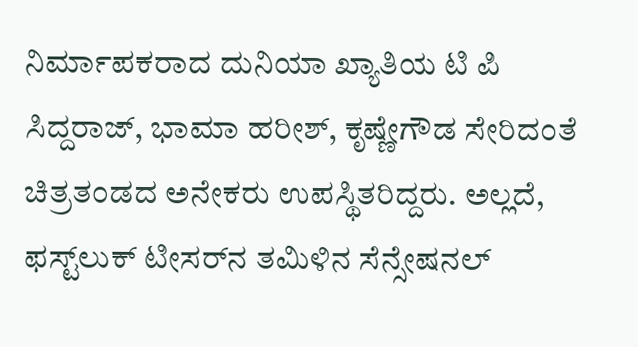ನಿರ್ಮಾಪಕರಾದ ದುನಿಯಾ ಖ್ಯಾತಿಯ ಟಿ ಪಿ ಸಿದ್ದರಾಜ್, ಭಾಮಾ ಹರೀಶ್, ಕೃಷ್ಣೇಗೌಡ ಸೇರಿದಂತೆ ಚಿತ್ರತಂಡದ ಅನೇಕರು ಉಪಸ್ಥಿತರಿದ್ದರು. ಅಲ್ಲದೆ, ಫಸ್ಟ್‌ಲುಕ್ ಟೀಸರ್‌‌ನ ತಮಿಳಿನ ಸೆನ್ಸೇಷನಲ್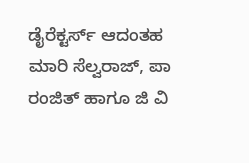ಡೈರೆಕ್ಟರ್ಸ್ ಆದಂತಹ ಮಾರಿ ಸೆಲ್ವರಾಜ್, ಪಾ ರಂಜಿತ್ ಹಾಗೂ ಜಿ ವಿ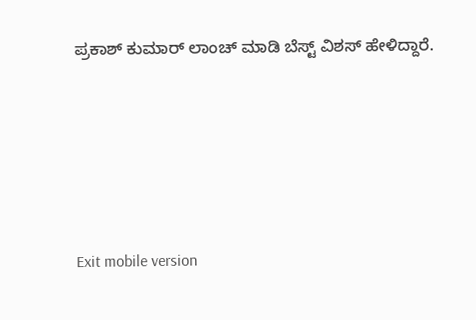ಪ್ರಕಾಶ್ ಕುಮಾರ್ ಲಾಂಚ್ ಮಾಡಿ ಬೆಸ್ಟ್ ವಿಶಸ್ ಹೇಳಿದ್ದಾರೆ.





Exit mobile version